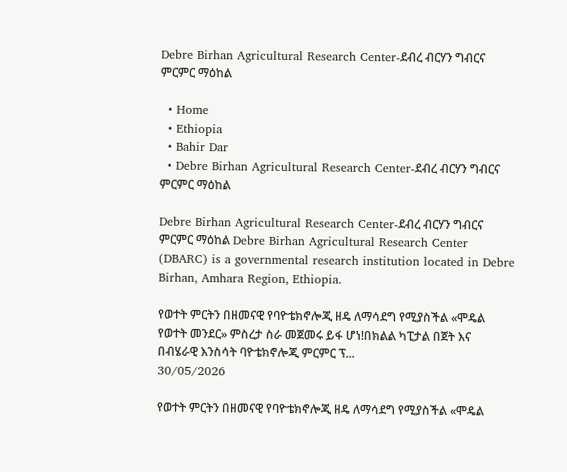Debre Birhan Agricultural Research Center-ደብረ ብርሃን ግብርና ምርምር ማዕከል

  • Home
  • Ethiopia
  • Bahir Dar
  • Debre Birhan Agricultural Research Center-ደብረ ብርሃን ግብርና ምርምር ማዕከል

Debre Birhan Agricultural Research Center-ደብረ ብርሃን ግብርና ምርምር ማዕከል Debre Birhan Agricultural Research Center (DBARC) is a governmental research institution located in Debre Birhan, Amhara Region, Ethiopia.

የወተት ምርትን በዘመናዊ የባዮቴክኖሎጂ ዘዴ ለማሳደግ የሚያስችል «ሞዴል የወተት መንደር» ምስረታ ስራ መጀመሩ ይፋ ሆነ!በክልል ካፒታል በጀት እና በብሄራዊ እንስሳት ባዮቴክኖሎጂ ምርምር ፕ...
30/05/2026

የወተት ምርትን በዘመናዊ የባዮቴክኖሎጂ ዘዴ ለማሳደግ የሚያስችል «ሞዴል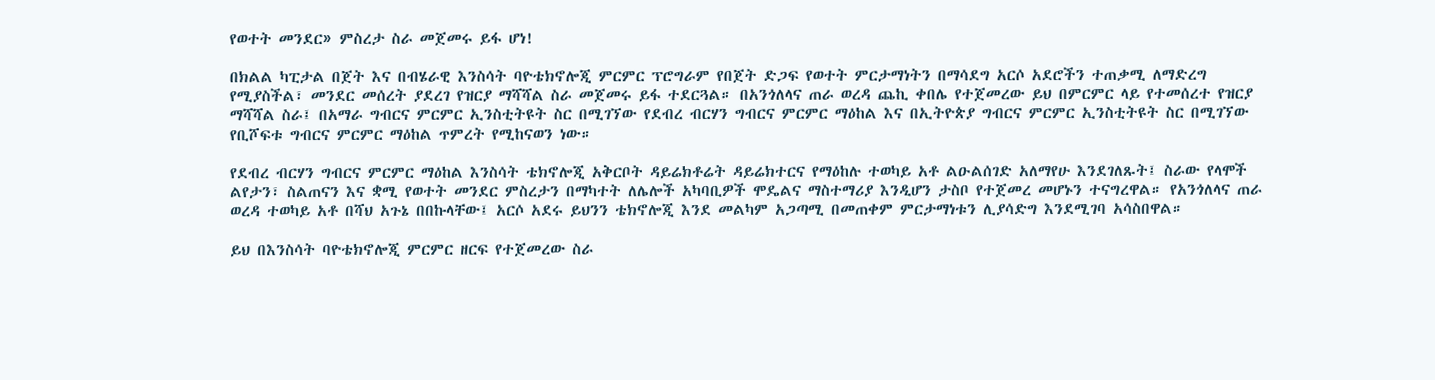የወተት መንደር» ምስረታ ስራ መጀመሩ ይፋ ሆነ!

በክልል ካፒታል በጀት እና በብሄራዊ እንስሳት ባዮቴክኖሎጂ ምርምር ፕሮግራም የበጀት ድጋፍ የወተት ምርታማነትን በማሳደግ አርሶ አደሮችን ተጠቃሚ ለማድረግ የሚያስችል፣ መንደር መሰረት ያደረገ የዝርያ ማሻሻል ስራ መጀመሩ ይፋ ተደርጓል። በአንጎለላና ጠራ ወረዳ ጨኪ ቀበሌ የተጀመረው ይህ በምርምር ላይ የተመሰረተ የዝርያ ማሻሻል ስራ፤ በአማራ ግብርና ምርምር ኢንስቲትዩት ስር በሚገኘው የደብረ ብርሃን ግብርና ምርምር ማዕከል እና በኢትዮጵያ ግብርና ምርምር ኢንስቲትዩት ስር በሚገኘው የቢሾፍቱ ግብርና ምርምር ማዕከል ጥምረት የሚከናወን ነው።

የደብረ ብርሃን ግብርና ምርምር ማዕከል እንስሳት ቴክኖሎጂ አቅርቦት ዳይሬክቶሬት ዳይሬክተርና የማዕከሉ ተወካይ አቶ ልዑልሰገድ አለማየሁ እንደገለጹት፤ ስራው የላሞች ልየታን፣ ስልጠናን እና ቋሚ የወተት መንደር ምስረታን በማካተት ለሌሎች አካባቢዎች ሞዴልና ማስተማሪያ እንዲሆን ታስቦ የተጀመረ መሆኑን ተናግረዋል። የአንጎለላና ጠራ ወረዳ ተወካይ አቶ በሻህ አጉኔ በበኩላቸው፤ አርሶ አደሩ ይህንን ቴክኖሎጂ እንደ መልካም አጋጣሚ በመጠቀም ምርታማነቱን ሊያሳድግ እንደሚገባ አሳስበዋል።

ይህ በእንስሳት ባዮቴክኖሎጂ ምርምር ዘርፍ የተጀመረው ስራ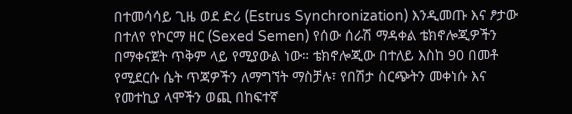በተመሳሳይ ጊዜ ወደ ድሪ (Estrus Synchronization) እንዲመጡ እና ፆታው በተለየ የኮርማ ዘር (Sexed Semen) የሰው ሰራሽ ማዳቀል ቴክኖሎጂዎችን በማቀናጀት ጥቅም ላይ የሚያውል ነው። ቴክኖሎጂው በተለይ እስከ 90 በመቶ የሚደርሱ ሴት ጥጃዎችን ለማግኘት ማስቻሉ፣ የበሽታ ስርጭትን መቀነሱ እና የመተኪያ ላሞችን ወጪ በከፍተኛ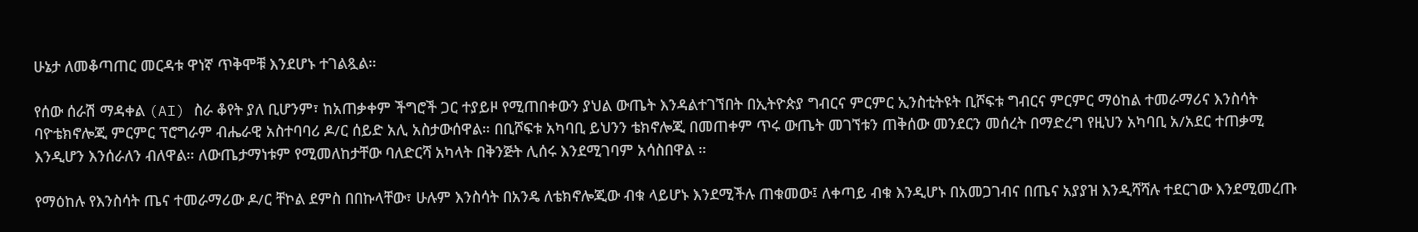ሁኔታ ለመቆጣጠር መርዳቱ ዋነኛ ጥቅሞቹ እንደሆኑ ተገልጿል።

የሰው ሰራሽ ማዳቀል (AI) ስራ ቆየት ያለ ቢሆንም፣ ከአጠቃቀም ችግሮች ጋር ተያይዞ የሚጠበቀውን ያህል ውጤት እንዳልተገኘበት በኢትዮጵያ ግብርና ምርምር ኢንስቲትዩት ቢሾፍቱ ግብርና ምርምር ማዕከል ተመራማሪና እንስሳት ባዮቴክኖሎጂ ምርምር ፕሮግራም ብሔራዊ አስተባባሪ ዶ/ር ሰይድ አሊ አስታውሰዋል። በቢሾፍቱ አካባቢ ይህንን ቴክኖሎጂ በመጠቀም ጥሩ ውጤት መገኘቱን ጠቅሰው መንደርን መሰረት በማድረግ የዚህን አካባቢ አ/አደር ተጠቃሚ እንዲሆን እንሰራለን ብለዋል። ለውጤታማነቱም የሚመለከታቸው ባለድርሻ አካላት በቅንጅት ሊሰሩ እንደሚገባም አሳስበዋል ።

የማዕከሉ የእንስሳት ጤና ተመራማሪው ዶ/ር ቸኮል ደምስ በበኩላቸው፣ ሁሉም እንስሳት በአንዴ ለቴክኖሎጂው ብቁ ላይሆኑ እንደሚችሉ ጠቁመው፤ ለቀጣይ ብቁ እንዲሆኑ በአመጋገብና በጤና አያያዝ እንዲሻሻሉ ተደርገው እንደሚመረጡ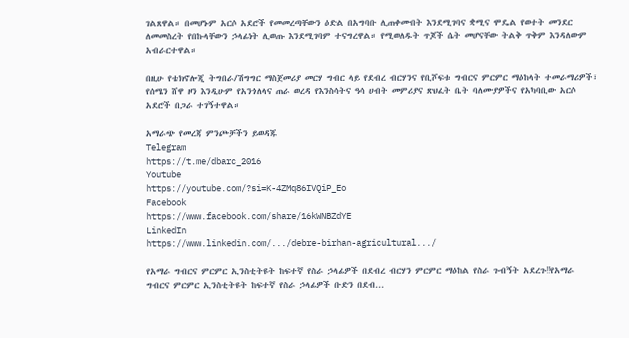ገልጸዋል። በመሆኑም አርሶ አደሮች የመመረጣቸውን ዕድል በአግባቡ ሊጠቀሙበት እንደሚገባና ቋሚና ሞዴል የወተት መንደር ለመመስረት የበኩላቸውን ኃላፊነት ሊወጡ እንደሚገባም ተናግረዋል። የሚወለዱት ጥጆች ሴት መሆናቸው ትልቅ ጥቅም እንዳለውም አብራርተዋል።

በዚሁ የቴክኖሎጂ ትግበራ/ሽግግር ማስጀመሪያ መርሃ ግብር ላይ የደብረ ብርሃንና የቢሾፍቱ ግብርና ምርምር ማዕከላት ተመራማሪዎች፣ የሰሜን ሸዋ ዞን እንዲሁም የአንጎለላና ጠራ ወረዳ የእንስሳትና ዓሳ ሀብት መምሪያና ጽህፈት ቤት ባለሙያዎችና የአካባቢው አርሶ አደሮች በጋራ ተገኝተዋል።

አማራጭ የመረጃ ምንጮቻችን ይወዳጁ
Telegram
https://t.me/dbarc_2016
Youtube
https://youtube.com/?si=K-4ZMq86IVQiP_Eo
Facebook
https://www.facebook.com/share/16kWNBZdYE
LinkedIn
https://www.linkedin.com/.../debre-birhan-agricultural.../

የአማራ ግብርና ምርምር ኢንስቲትዩት ከፍተኛ የስራ ኃላፊዎች በደብረ ብርሃን ምርምር ማዕከል የስራ ጉብኝት አደረጉ‼የአማራ ግብርና ምርምር ኢንስቲትዩት ከፍተኛ የስራ ኃላፊዎች ቡድን በደብ...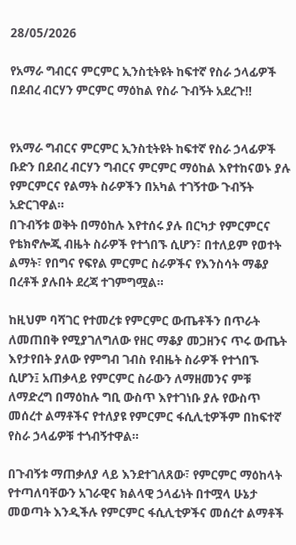28/05/2026

የአማራ ግብርና ምርምር ኢንስቲትዩት ከፍተኛ የስራ ኃላፊዎች በደብረ ብርሃን ምርምር ማዕከል የስራ ጉብኝት አደረጉ‼


የአማራ ግብርና ምርምር ኢንስቲትዩት ከፍተኛ የስራ ኃላፊዎች ቡድን በደብረ ብርሃን ግብርና ምርምር ማዕከል እየተከናወኑ ያሉ የምርምርና የልማት ስራዎችን በአካል ተገኝተው ጉብኝት አድርገዋል።
በጉብኝቱ ወቅት በማዕከሉ እየተሰሩ ያሉ በርካታ የምርምርና የቴክኖሎጂ ብዜት ስራዎች የተጎበኙ ሲሆን፣ በተለይም የወተት ልማት፣ የበግና የፍየል ምርምር ስራዎችና የእንስሳት ማቆያ በረቶች ያሉበት ደረጃ ተገምግሟል።

ከዚህም ባሻገር የተመረቱ የምርምር ውጤቶችን በጥራት ለመጠበቅ የሚያገለግለው የዘር ማቆያ መጋዘንና ጥሩ ውጤት እየታየበት ያለው የምግብ ገብስ የብዜት ስራዎች የተጎበኙ ሲሆን፤ አጠቃላይ የምርምር ስራውን ለማዘመንና ምቹ ለማድረግ በማዕከሉ ግቢ ውስጥ እየተገነቡ ያሉ የውስጥ መሰረተ ልማቶችና የተለያዩ የምርምር ፋሲሊቲዎችም በከፍተኛ የስራ ኃላፊዎቹ ተጎብኝተዋል።

በጉብኝቱ ማጠቃለያ ላይ እንደተገለጸው፣ የምርምር ማዕከላት የተጣለባቸውን አገራዊና ክልላዊ ኃላፊነት በተሟላ ሁኔታ መወጣት እንዲችሉ የምርምር ፋሲሊቲዎችና መሰረተ ልማቶች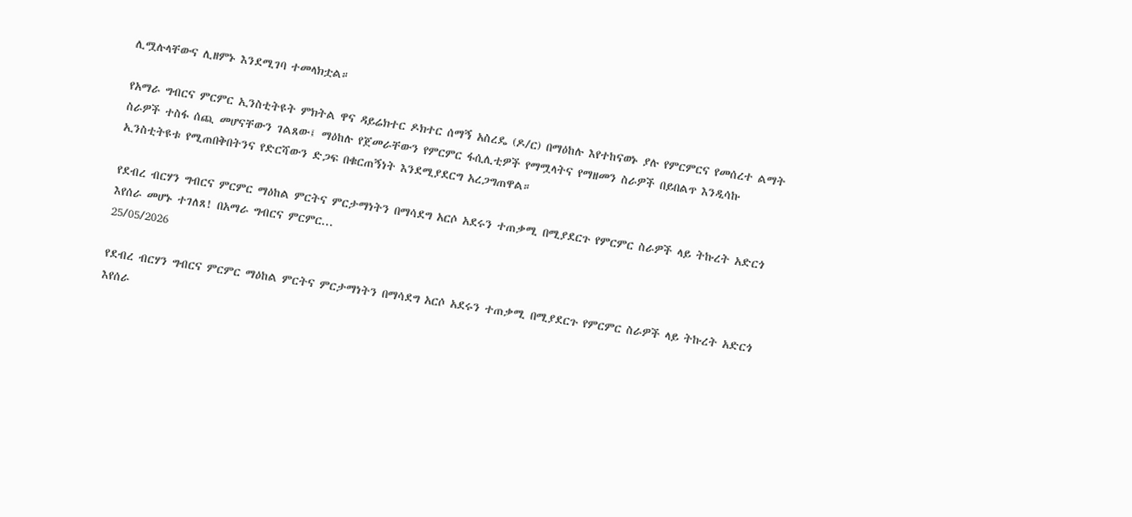ሊሟሉላቸውና ሊዘምኑ እንደሚገባ ተመላክቷል።

የአማራ ግብርና ምርምር ኢንስቲትዩት ምክትል ዋና ዳይሬክተር ዶክተር ሰማኝ አስረዴ (ዶ/ር) በማዕከሉ እየተከናወኑ ያሉ የምርምርና የመሰረተ ልማት ስራዎች ተስፋ ሰጪ መሆናቸውን ገልጸው፤ ማዕከሉ የጀመራቸውን የምርምር ፋሲሊቲዎች የማሟላትና የማዘመን ስራዎች በይበልጥ እንዲሳኩ ኢንስቲትዩቱ የሚጠበቅበትንና የድርሻውን ድጋፍ በቁርጠኝነት እንደሚያደርግ አረጋግጠዋል።

የደብረ ብርሃን ግብርና ምርምር ማዕከል ምርትና ምርታማነትን በማሳደግ አርሶ አደሩን ተጠቃሚ በሚያደርጉ የምርምር ስራዎች ላይ ትኩረት አድርጎ እየሰራ መሆኑ ተገለጸ! በአማራ ግብርና ምርምር...
25/05/2026

የደብረ ብርሃን ግብርና ምርምር ማዕከል ምርትና ምርታማነትን በማሳደግ አርሶ አደሩን ተጠቃሚ በሚያደርጉ የምርምር ስራዎች ላይ ትኩረት አድርጎ እየሰራ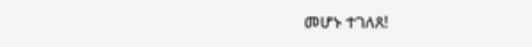መሆኑ ተገለጸ!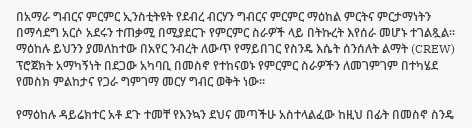በአማራ ግብርና ምርምር ኢንስቲትዩት የደብረ ብርሃን ግብርና ምርምር ማዕከል ምርትና ምርታማነትን በማሳደግ አርሶ አደሩን ተጠቃሚ በሚያደርጉ የምርምር ስራዎች ላይ በትኩረት እየሰራ መሆኑ ተገልጿል። ማዕከሉ ይህንን ያመለከተው በአየር ንብረት ለውጥ የማይበገር የስንዴ እሴት ሰንሰለት ልማት (CREW) ፕሮጀክት አማካኝነት በደጋው አካባቢ በመስኖ የተከናወኑ የምርምር ስራዎችን ለመገምገም በተካሄደ የመስክ ምልከታና የጋራ ግምገማ መርሃ ግብር ወቅት ነው።

የማዕከሉ ዳይሬክተር አቶ ደጉ ተመቸ የእንኳን ደህና መጣችሁ አስተላልፈው ከዚህ በፊት በመስኖ ስንዴ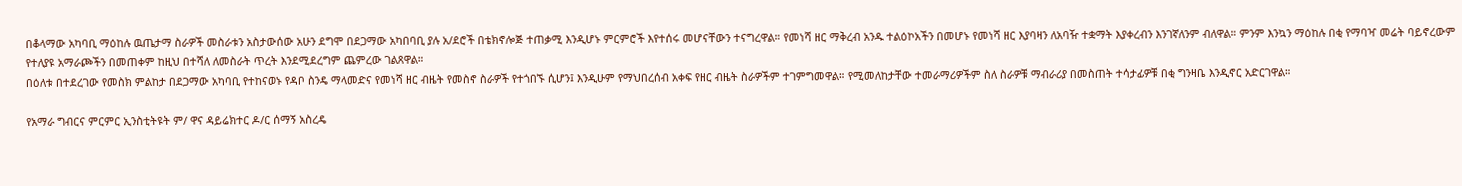በቆላማው አካባቢ ማዕከሉ ዉጤታማ ስራዎች መስራቱን አስታውሰው አሁን ደግሞ በደጋማው አካበባቢ ያሉ አ/ደሮች በቴክኖሎጅ ተጠቃሚ እንዲሆኑ ምርምሮች እየተሰሩ መሆናቸውን ተናግረዋል። የመነሻ ዘር ማቅረብ አንዱ ተልዕኮአችን በመሆኑ የመነሻ ዘር እያባዛን ለአባዥ ተቋማት እያቀረብን እንገኛለንም ብለዋል። ምንም እንኳን ማዕከሉ በቂ የማባዣ መሬት ባይኖረውም የተለያዩ አማራጮችን በመጠቀም ከዚህ በተሻለ ለመስራት ጥረት እንደሚደረግም ጨምረው ገልጸዋል።
በዕለቱ በተደረገው የመስክ ምልከታ በደጋማው አካባቢ የተከናወኑ የዳቦ ስንዴ ማላመድና የመነሻ ዘር ብዜት የመስኖ ስራዎች የተጎበኙ ሲሆን፤ እንዲሁም የማህበረሰብ አቀፍ የዘር ብዜት ስራዎችም ተገምግመዋል። የሚመለከታቸው ተመራማሪዎችም ስለ ስራዎቹ ማብራሪያ በመስጠት ተሳታፊዎቹ በቂ ግንዛቤ እንዲኖር አድርገዋል።

የአማራ ግብርና ምርምር ኢንስቲትዩት ም/ ዋና ዳይሬክተር ዶ/ር ሰማኝ አስረዴ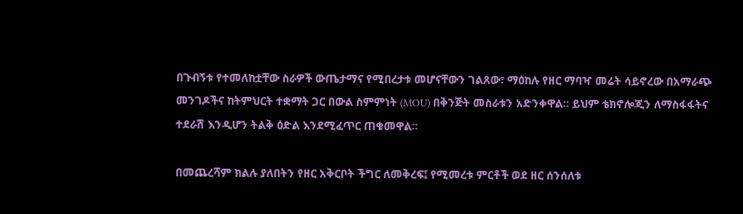በጉብኝቱ የተመለከቷቸው ስራዎች ውጤታማና የሚበረታቱ መሆናቸውን ገልጸው፣ ማዕከሉ የዘር ማባዣ መሬት ሳይኖረው በአማራጭ መንገዶችና ከትምህርት ተቋማት ጋር በውል ስምምነት (MOU) በቅንጅት መስራቱን አድንቀዋል። ይህም ቴክኖሎጂን ለማስፋፋትና ተደራሽ እንዲሆን ትልቅ ዕድል እንደሚፈጥር ጠቁመዋል።

በመጨረሻም ክልሉ ያለበትን የዘር አቅርቦት ችግር ለመቅረፍ፤ የሚመረቱ ምርቶች ወደ ዘር ሰንሰለቱ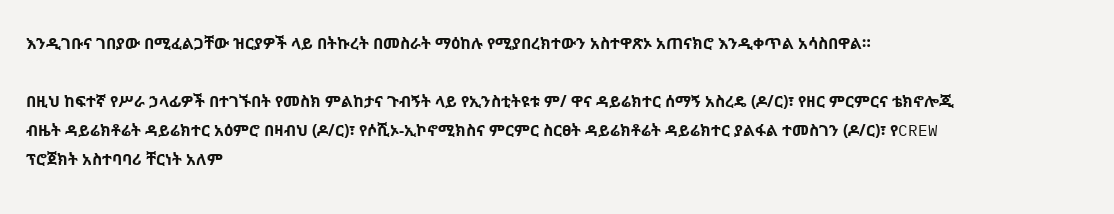እንዲገቡና ገበያው በሚፈልጋቸው ዝርያዎች ላይ በትኩረት በመስራት ማዕከሉ የሚያበረክተውን አስተዋጽኦ አጠናክሮ እንዲቀጥል አሳስበዋል።

በዚህ ከፍተኛ የሥራ ኃላፊዎች በተገኙበት የመስክ ምልከታና ጉብኝት ላይ የኢንስቲትዩቱ ም/ ዋና ዳይሬክተር ሰማኝ አስረዴ (ዶ/ር)፣ የዘር ምርምርና ቴክኖሎጂ ብዜት ዳይሬክቶሬት ዳይሬክተር አዕምሮ በዛብህ (ዶ/ር)፣ የሶሺኦ-ኢኮኖሚክስና ምርምር ስርፀት ዳይሬክቶሬት ዳይሬክተር ያልፋል ተመስገን (ዶ/ር)፣ የCREW ፕሮጀክት አስተባባሪ ቸርነት አለም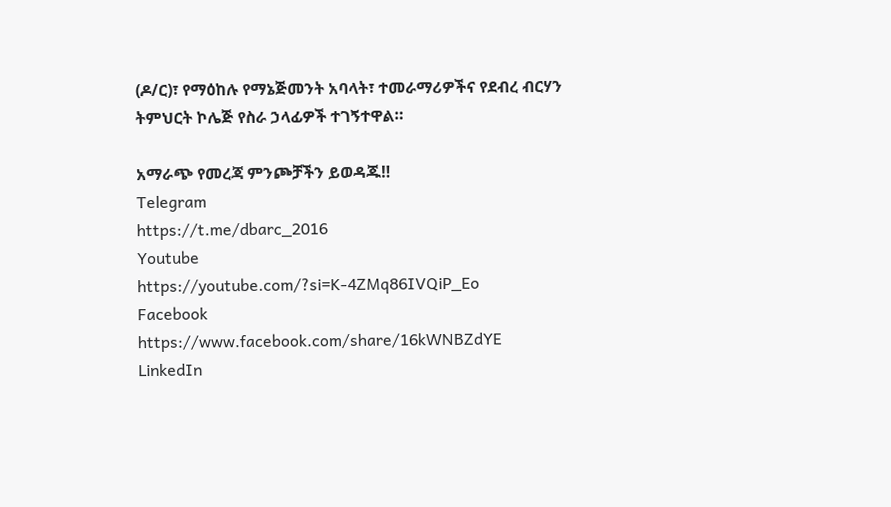(ዶ/ር)፣ የማዕከሉ የማኔጅመንት አባላት፣ ተመራማሪዎችና የደብረ ብርሃን ትምህርት ኮሌጅ የስራ ኃላፊዎች ተገኝተዋል።

አማራጭ የመረጃ ምንጮቻችን ይወዳጁ‼
Telegram
https://t.me/dbarc_2016
Youtube
https://youtube.com/?si=K-4ZMq86IVQiP_Eo
Facebook
https://www.facebook.com/share/16kWNBZdYE
LinkedIn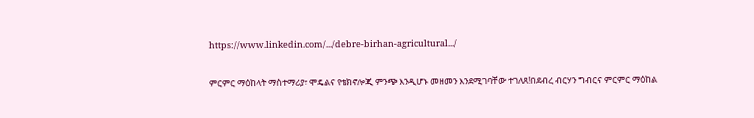https://www.linkedin.com/.../debre-birhan-agricultural.../

ምርምር ማዕከላት ማስተማሪያ፣ ሞዴልና የቴክኖሎጂ ምንጭ እንዲሆኑ መዘመን እንደሚገባቸው ተገለጸ!በደብረ ብርሃን ግብርና ምርምር ማዕከል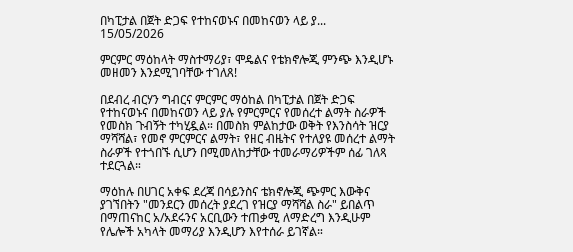በካፒታል በጀት ድጋፍ የተከናወኑና በመከናወን ላይ ያ...
15/05/2026

ምርምር ማዕከላት ማስተማሪያ፣ ሞዴልና የቴክኖሎጂ ምንጭ እንዲሆኑ መዘመን እንደሚገባቸው ተገለጸ!

በደብረ ብርሃን ግብርና ምርምር ማዕከል በካፒታል በጀት ድጋፍ የተከናወኑና በመከናወን ላይ ያሉ የምርምርና የመሰረተ ልማት ስራዎች የመስክ ጉብኝት ተካሂዷል። በመስክ ምልከታው ወቅት የእንስሳት ዝርያ ማሻሻል፣ የመኖ ምርምርና ልማት፣ የዘር ብዜትና የተለያዩ መሰረተ ልማት ስራዎች የተጎበኙ ሲሆን በሚመለከታቸው ተመራማሪዎችም ሰፊ ገለጻ ተደርጓል።

ማዕከሉ በሀገር አቀፍ ደረጃ በሳይንስና ቴክኖሎጂ ጭምር እውቅና ያገኘበትን "መንደርን መሰረት ያደረገ የዝርያ ማሻሻል ስራ" ይበልጥ በማጠናከር አ/አደሩንና አርቢውን ተጠቃሚ ለማድረግ እንዲሁም የሌሎች አካላት መማሪያ እንዲሆን እየተሰራ ይገኛል።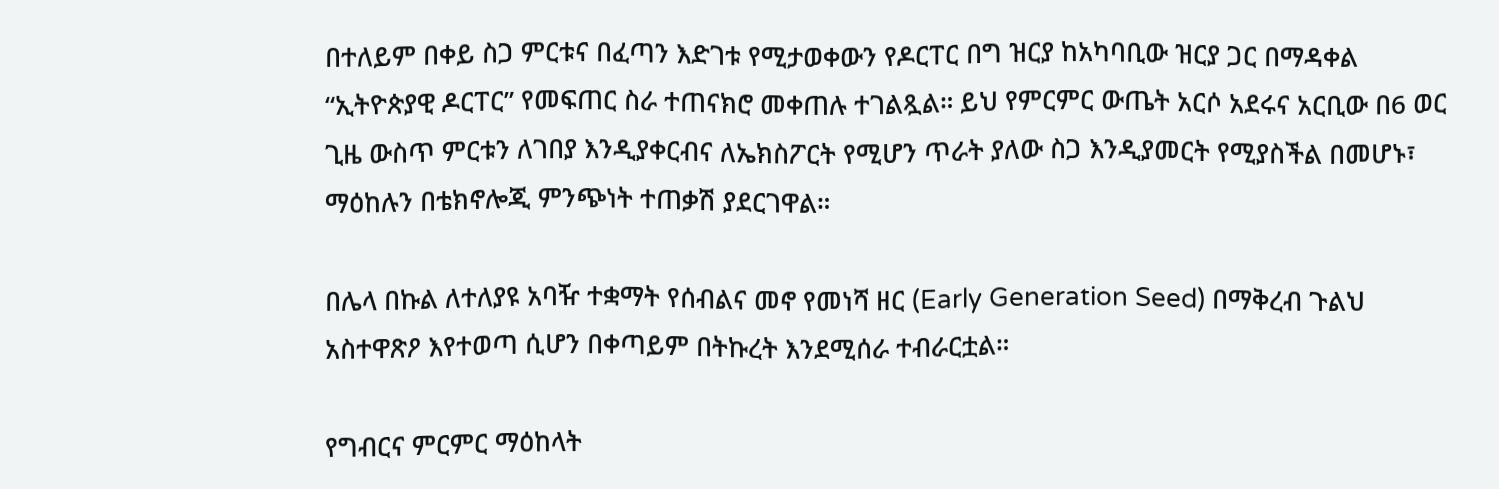በተለይም በቀይ ስጋ ምርቱና በፈጣን እድገቱ የሚታወቀውን የዶርፐር በግ ዝርያ ከአካባቢው ዝርያ ጋር በማዳቀል “ኢትዮጵያዊ ዶርፐር” የመፍጠር ስራ ተጠናክሮ መቀጠሉ ተገልጿል። ይህ የምርምር ውጤት አርሶ አደሩና አርቢው በ6 ወር ጊዜ ውስጥ ምርቱን ለገበያ እንዲያቀርብና ለኤክስፖርት የሚሆን ጥራት ያለው ስጋ እንዲያመርት የሚያስችል በመሆኑ፣ ማዕከሉን በቴክኖሎጂ ምንጭነት ተጠቃሽ ያደርገዋል።

በሌላ በኩል ለተለያዩ አባዥ ተቋማት የሰብልና መኖ የመነሻ ዘር (Early Generation Seed) በማቅረብ ጉልህ አስተዋጽዖ እየተወጣ ሲሆን በቀጣይም በትኩረት እንደሚሰራ ተብራርቷል።

የግብርና ምርምር ማዕከላት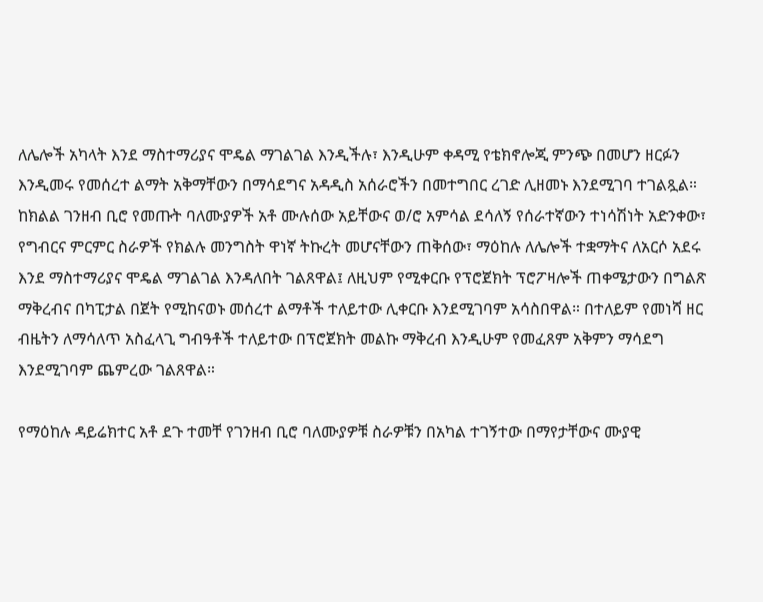ለሌሎች አካላት እንደ ማስተማሪያና ሞዴል ማገልገል እንዲችሉ፣ እንዲሁም ቀዳሚ የቴክኖሎጂ ምንጭ በመሆን ዘርፉን እንዲመሩ የመሰረተ ልማት አቅማቸውን በማሳደግና አዳዲስ አሰራሮችን በመተግበር ረገድ ሊዘመኑ እንደሚገባ ተገልጿል።
ከክልል ገንዘብ ቢሮ የመጡት ባለሙያዎች አቶ ሙሉሰው አይቸውና ወ/ሮ አምሳል ደሳለኝ የሰራተኛውን ተነሳሽነት አድንቀው፣ የግብርና ምርምር ስራዎች የክልሉ መንግስት ዋነኛ ትኩረት መሆናቸውን ጠቅሰው፣ ማዕከሉ ለሌሎች ተቋማትና ለአርሶ አደሩ እንደ ማስተማሪያና ሞዴል ማገልገል እንዳለበት ገልጸዋል፤ ለዚህም የሚቀርቡ የፕሮጀክት ፕሮፖዛሎች ጠቀሜታውን በግልጽ ማቅረብና በካፒታል በጀት የሚከናወኑ መሰረተ ልማቶች ተለይተው ሊቀርቡ እንደሚገባም አሳስበዋል። በተለይም የመነሻ ዘር ብዜትን ለማሳለጥ አስፈላጊ ግብዓቶች ተለይተው በፕሮጀክት መልኩ ማቅረብ እንዲሁም የመፈጸም አቅምን ማሳደግ እንደሚገባም ጨምረው ገልጸዋል።

የማዕከሉ ዳይሬክተር አቶ ደጉ ተመቸ የገንዘብ ቢሮ ባለሙያዎቹ ስራዎቹን በአካል ተገኝተው በማየታቸውና ሙያዊ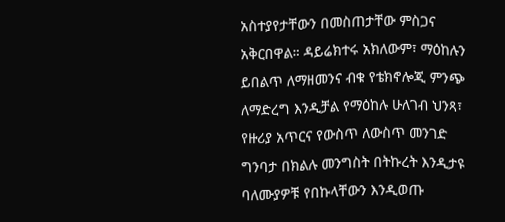አስተያየታቸውን በመስጠታቸው ምስጋና አቅርበዋል። ዳይሬክተሩ አክለውም፣ ማዕከሉን ይበልጥ ለማዘመንና ብቁ የቴክኖሎጂ ምንጭ ለማድረግ እንዲቻል የማዕከሉ ሁለገብ ህንጻ፣ የዙሪያ አጥርና የውስጥ ለውስጥ መንገድ ግንባታ በክልሉ መንግስት በትኩረት እንዲታዩ ባለሙያዎቹ የበኩላቸውን እንዲወጡ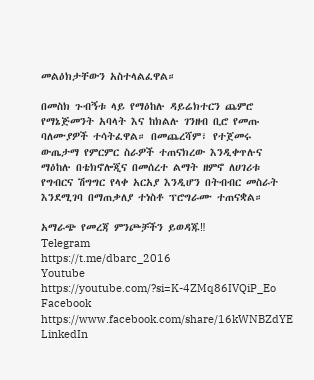መልዕክታቸውን አስተላልፈዋል።

በመስክ ጉብኝቱ ላይ የማዕከሉ ዳይሬክተርን ጨምሮ የማኔጅመንት አባላት እና ከክልሉ ገንዘብ ቢሮ የመጡ ባለሙያዎች ተሳትፈዋል። በመጨረሻም፣ የተጀመሩ ውጤታማ የምርምር ስራዎች ተጠናክረው እንዲቀጥሉና ማዕከሉ በቴክኖሎጂና በመሰረተ ልማት ዘምኖ ለሀገሪቱ የግብርና ሽግግር የላቀ አርአያ እንዲሆን በትብብር መስራት እንደሚገባ በማጠቃለያ ተነስቶ ፕሮግራሙ ተጠናቋል።

አማራጭ የመረጃ ምንጮቻችን ይወዳጁ‼
Telegram
https://t.me/dbarc_2016
Youtube
https://youtube.com/?si=K-4ZMq86IVQiP_Eo
Facebook
https://www.facebook.com/share/16kWNBZdYE
LinkedIn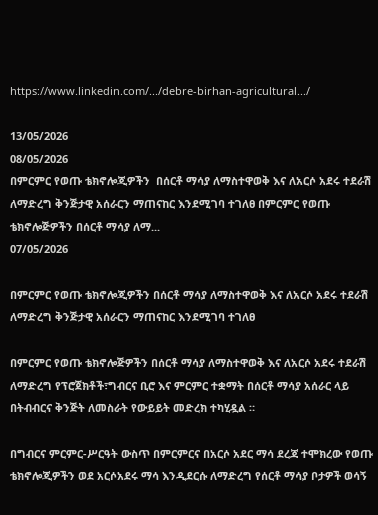https://www.linkedin.com/.../debre-birhan-agricultural.../

13/05/2026
08/05/2026
በምርምር የወጡ ቴክኖሎጂዎችን  በሰርቶ ማሳያ ለማስተዋወቅ እና ለአርሶ አደሩ ተደራሽ ለማድረግ ቅንጅታዊ አሰራርን ማጠናከር እንደሚገባ ተገለፀ በምርምር የወጡ ቴክኖሎጅዎችን በሰርቶ ማሳያ ለማ...
07/05/2026

በምርምር የወጡ ቴክኖሎጂዎችን በሰርቶ ማሳያ ለማስተዋወቅ እና ለአርሶ አደሩ ተደራሽ ለማድረግ ቅንጅታዊ አሰራርን ማጠናከር እንደሚገባ ተገለፀ

በምርምር የወጡ ቴክኖሎጅዎችን በሰርቶ ማሳያ ለማስተዋወቅ እና ለአርሶ አደሩ ተደራሽ ለማድረግ የፕሮጀክቶች፣ግብርና ቢሮ እና ምርምር ተቋማት በሰርቶ ማሳያ አሰራር ላይ በትብብርና ቅንጅት ለመስራት የውይይት መድረክ ተካሂዷል ።

በግብርና ምርምር-ሥርዓት ውስጥ በምርምርና በአርሶ አደር ማሳ ደረጃ ተሞክረው የወጡ ቴክኖሎጂዎችን ወደ አርሶአደሩ ማሳ እንዲደርሱ ለማድረግ የሰርቶ ማሳያ ቦታዎች ወሳኝ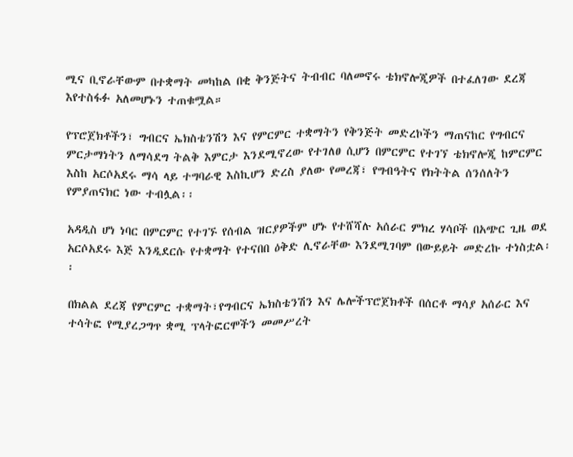ሚና ቢኖራቸውም በተቋማት መካከል በቂ ቅንጅትና ትብብር ባለመኖሩ ቴክኖሎጂዎች በተፈለገው ደረጃ እየተስፋፉ አለመሆኑን ተጠቁሟል።

የፕሮጀክቶችን፣ ግብርና ኤክስቴንሽን እና የምርምር ተቋማትን የቅንጅት መድረኮችን ማጠናከር የግብርና ምርታማነትን ለማሳደግ ትልቅ እምርታ እንደሚኖረው የተገለፀ ሲሆን በምርምር የተገኘ ቴክኖሎጂ ከምርምር እስከ አርሶአደሩ ማሳ ላይ ተግባራዊ እስኪሆን ድረስ ያለው የመረጃ፣ የግብዓትና የክትትል ሰንሰለትን የምያጠናክር ነው ተብሏል፡፡

አዳዲስ ሆነ ነባር በምርምር የተገኙ የሰብል ዝርያዎችም ሆኑ የተሸሻሉ አሰራር ምክረ ሃሳቦች በአጭር ጊዜ ወደ አርሶአደሩ እጅ እንዲደርሱ የተቋማት የተናበበ ዕቅድ ሊኖራቸው እንደሚገባም በውይይት መድረኩ ተነስቷል፡፡

በክልል ደረጃ የምርምር ተቋማት፣የግብርና ኤክስቴንሽን እና ሌሎችፕሮጀክቶች በሰርቶ ማሳያ አሰራር እና ተሳትፎ የሚያረጋግጥ ቋሚ ፕላትፎርሞችን መመሥረት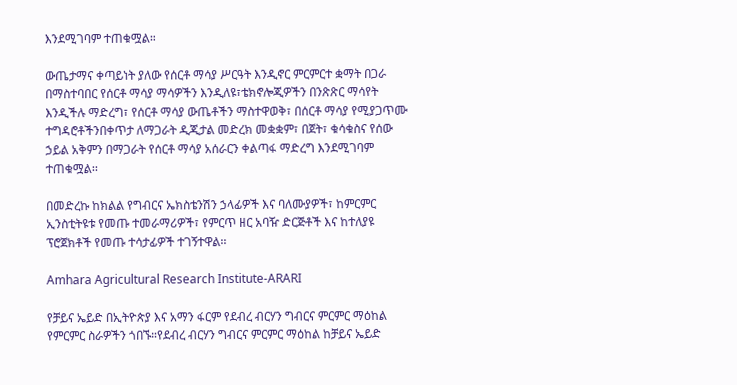እንደሚገባም ተጠቁሟል።

ውጤታማና ቀጣይነት ያለው የሰርቶ ማሳያ ሥርዓት እንዲኖር ምርምርተ ቋማት በጋራ በማስተባበር የሰርቶ ማሳያ ማሳዎችን እንዲለዩ፣ቴክኖሎጂዎችን በንጽጽር ማሳየት እንዲችሉ ማድረግ፣ የሰርቶ ማሳያ ውጤቶችን ማስተዋወቅ፣ በሰርቶ ማሳያ የሚያጋጥሙ ተግዳሮቶችንበቀጥታ ለማጋራት ዲጂታል መድረክ መቋቋም፣ በጀት፣ ቁሳቁስና የሰው ኃይል አቅምን በማጋራት የሰርቶ ማሳያ አሰራርን ቀልጣፋ ማድረግ እንደሚገባም ተጠቁሟል፡፡

በመድረኩ ከክልል የግብርና ኤክስቴንሽን ኃላፊዎች እና ባለሙያዎች፣ ከምርምር ኢንስቲትዩቱ የመጡ ተመራማሪዎች፣ የምርጥ ዘር አባዥ ድርጅቶች እና ከተለያዩ ፕሮጀክቶች የመጡ ተሳታፊዎች ተገኝተዋል፡፡

Amhara Agricultural Research Institute-ARARI

የቻይና ኤይድ በኢትዮጵያ እና አማን ፋርም የደብረ ብርሃን ግብርና ምርምር ማዕከል የምርምር ስራዎችን ጎበኙ።የደብረ ብርሃን ግብርና ምርምር ማዕከል ከቻይና ኤይድ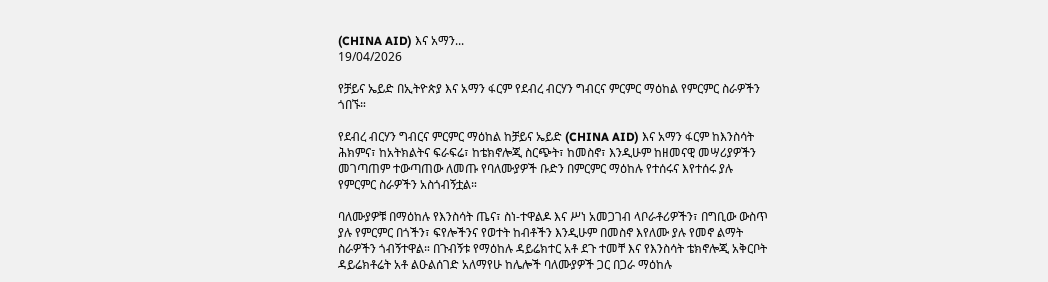(CHINA AID) እና አማን...
19/04/2026

የቻይና ኤይድ በኢትዮጵያ እና አማን ፋርም የደብረ ብርሃን ግብርና ምርምር ማዕከል የምርምር ስራዎችን ጎበኙ።

የደብረ ብርሃን ግብርና ምርምር ማዕከል ከቻይና ኤይድ (CHINA AID) እና አማን ፋርም ከእንስሳት ሕክምና፣ ከአትክልትና ፍራፍሬ፣ ከቴክኖሎጂ ስርጭት፣ ከመስኖ፣ እንዲሁም ከዘመናዊ መሣሪያዎችን መገጣጠም ተውጣጠው ለመጡ የባለሙያዎች ቡድን በምርምር ማዕከሉ የተሰሩና እየተሰሩ ያሉ የምርምር ስራዎችን አስጎብኝቷል።

ባለሙያዎቹ በማዕከሉ የእንስሳት ጤና፣ ስነ-ተዋልዶ እና ሥነ አመጋገብ ላቦራቶሪዎችን፣ በግቢው ውስጥ ያሉ የምርምር በጎችን፣ ፍየሎችንና የወተት ከብቶችን እንዲሁም በመስኖ እየለሙ ያሉ የመኖ ልማት ስራዎችን ጎብኝተዋል። በጉብኝቱ የማዕከሉ ዳይሬክተር አቶ ደጉ ተመቸ እና የእንስሳት ቴክኖሎጂ አቅርቦት ዳይሬክቶሬት አቶ ልዑልሰገድ አለማየሁ ከሌሎች ባለሙያዎች ጋር በጋራ ማዕከሉ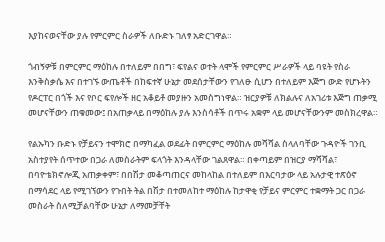እያከናወናቸው ያሉ የምርምር ስራዎች ለቡድኑ ገለፃ አድርገዋል።

ጎብኝዎቹ በምርምር ማዕከሉ በተለይም በበግ፣ ፍየልና ወተት ላሞች የምርምር ሥራዎች ላይ ባዩት የስራ እንቅስቃሴ እና በተገኙ ውጤቶች በከፍተኛ ሁኔታ መደሰታቸውን የገለፁ ሲሆን በተለይም እጅግ ውድ የሆኑትን የዶርፐር በጎች እና የቦር ፍየሎች ዘር አቆይቶ መያዙን አመስግነዋል። ዝርያዎቹ ለክልሉና ለአገሪቱ እጅግ ጠቃሚ መሆናቸውን ጠቁመው፤ በአጠቃላይ በማዕከሉ ያሉ እንስሳቶች በጥሩ አቋም ላይ መሆናቸውንም መስክረዋል።

የልኡካን ቡድኑ የቻይናን ተሞክሮ በማካፈል ወደፊት በምርምር ማዕከሉ መሻሻል ስላለባቸው ጉዳዮች ገንቢ አስተያየት ሰጥተው በጋራ ለመስራትም ፍላጎት እንዳላቸው ገልጸዋል። በቀጣይም በዝርያ ማሻሻል፣ በባዮቴክኖሎጂ አጠቃቀም፣ በበሽታ መቆጣጠርና መከላከል በተለይም በእርባታው ላይ አሉታዊ ተጽዕኖ በማሳደር ላይ የሚገኘውን የጉበት ትል በሽታ በተመለከተ ማዕከሉ ከታዋቂ የቻይና ምርምር ተቋማት ጋር በጋራ መስራት ስለሚቻልባቸው ሁኔታ ለማመቻቸት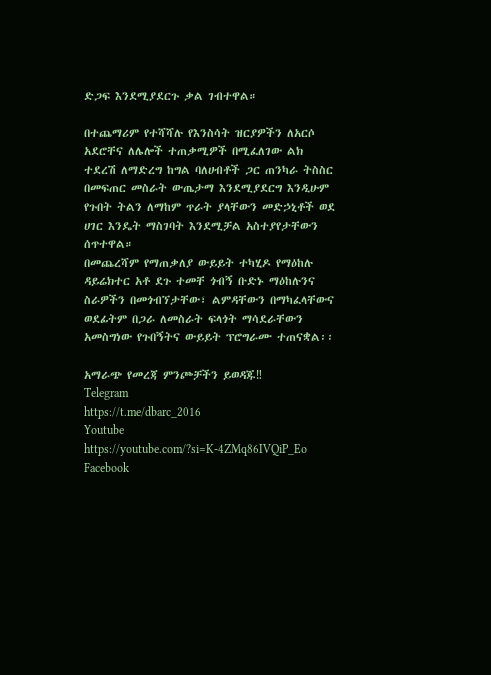ድጋፍ እንደሚያደርጉ ቃል ገብተዋል።

በተጨማሪም የተሻሻሉ የእንስሳት ዝርያዎችን ለአርሶ አደሮቸና ለሌሎች ተጠቃሚዎች በሚፈለገው ልክ ተደረሽ ለማድረግ ከግል ባለሀብቶች ጋር ጠንካራ ትስስር በመፍጠር መስራት ውጤታማ እንደሚያደርግ እንዲሁም የጉበት ትልን ለማከም ጥራት ያላቸውን መድኃኒቶች ወደ ሀገር እንዴት ማስገባት እንደሚቻል አስተያየታቸውን ሰጥተዋል።
በመጨረሻም የማጠቃለያ ውይይት ተካሂዶ የማዕከሉ ዳይሬክተር አቶ ደጉ ተመቸ ጎብኝ ቡድኑ ማዕከሉንና ስራዎችን በመጎብኘታቸው፣ ልምዳቸውን በማካፈላቸውና ወደፊትም በጋራ ለመስራት ፍላጎት ማሳደራቸውን አመስግነው የጉበኝትና ውይይት ፕሮግራሙ ተጠናቋል፡፡

አማራጭ የመረጃ ምንጮቻችን ይወዳጁ‼
Telegram
https://t.me/dbarc_2016
Youtube
https://youtube.com/?si=K-4ZMq86IVQiP_Eo
Facebook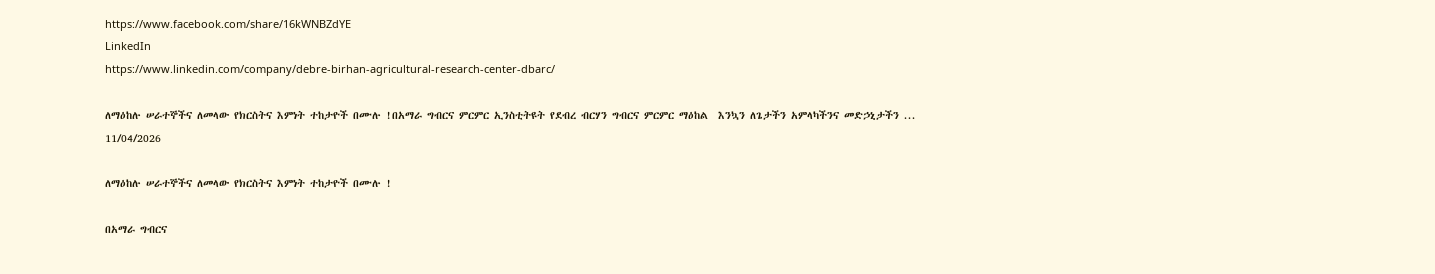https://www.facebook.com/share/16kWNBZdYE
LinkedIn
https://www.linkedin.com/company/debre-birhan-agricultural-research-center-dbarc/

ለማዕከሉ ሠራተኞችና ለመላው የክርስትና እምነት ተከታዮች በሙሉ !በአማራ ግብርና ምርምር ኢንስቲትዩት የደብረ ብርሃን ግብርና ምርምር ማዕከል  እንኳን ለጌታችን አምላካችንና መድኃኒታችን ...
11/04/2026

ለማዕከሉ ሠራተኞችና ለመላው የክርስትና እምነት ተከታዮች በሙሉ !

በአማራ ግብርና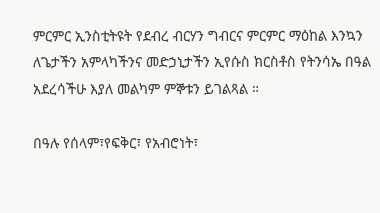ምርምር ኢንስቲትዩት የደብረ ብርሃን ግብርና ምርምር ማዕከል እንኳን ለጌታችን አምላካችንና መድኃኒታችን ኢየሱስ ክርስቶስ የትንሳኤ በዓል አደረሳችሁ እያለ መልካም ምኞቱን ይገልጻል ።

በዓሉ የሰላም፣የፍቅር፣ የአብሮነት፣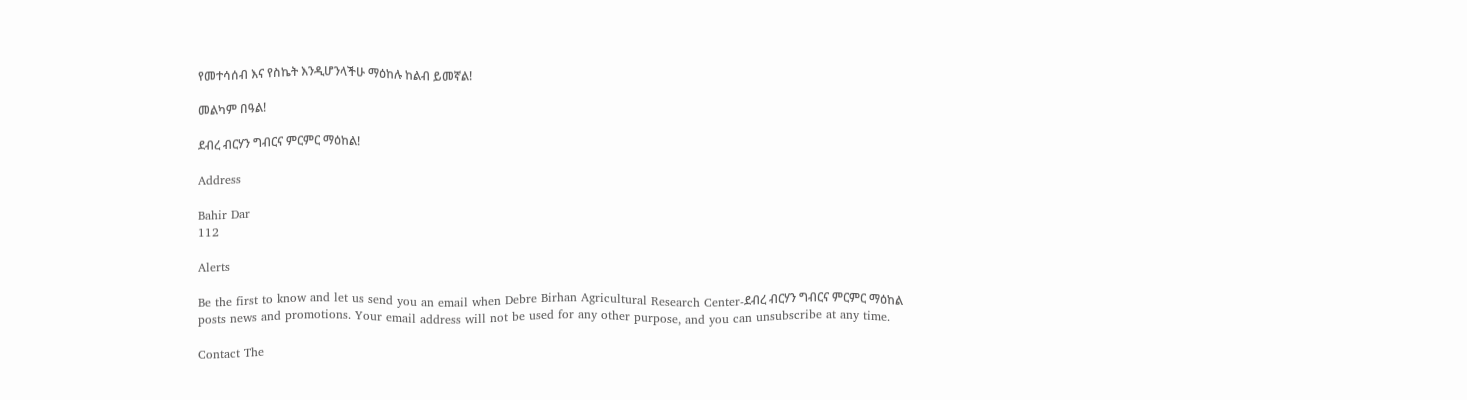የመተሳሰብ እና የስኬት እንዲሆንላችሁ ማዕከሉ ከልብ ይመኛል!

መልካም በዓል!

ደብረ ብርሃን ግብርና ምርምር ማዕከል!

Address

Bahir Dar
112

Alerts

Be the first to know and let us send you an email when Debre Birhan Agricultural Research Center-ደብረ ብርሃን ግብርና ምርምር ማዕከል posts news and promotions. Your email address will not be used for any other purpose, and you can unsubscribe at any time.

Contact The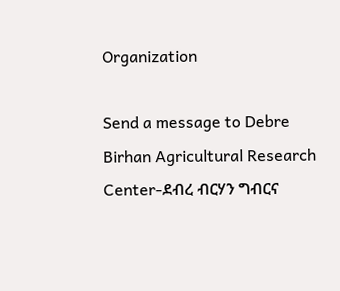Organization

Send a message to Debre Birhan Agricultural Research Center-ደብረ ብርሃን ግብርና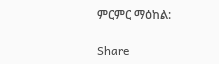ምርምር ማዕከል:

Share